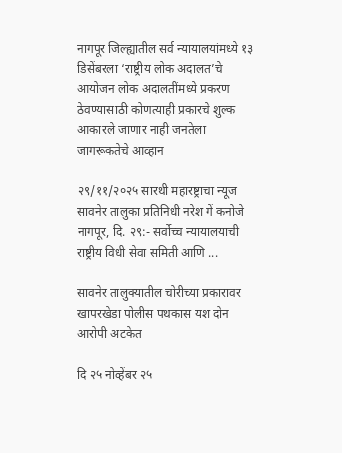नागपूर जिल्ह्यातील सर्व न्यायालयांमध्ये १३ डिसेंबरला ‘राष्ट्रीय लोक अदालत’चे आयोजन लोक अदालतींमध्ये प्रकरण ठेवण्यासाठी कोणत्याही प्रकारचे शुल्क आकारले जाणार नाही जनतेला जागरूकतेचे आव्हान

२९/११/२०२५ सारथी महारष्ट्राचा न्यूज सावनेर तालुका प्रतिनिधी नरेश गें कनोजे नागपूर, दि. २९:- सर्वोच्च न्यायालयाची राष्ट्रीय विधी सेवा समिती आणि ...

सावनेर तालुक्यातील चोरीच्या प्रकारावर खापरखेडा पोलीस पथकास यश दोन आरोपी अटकेत

दि २५ नोव्हेंबर २५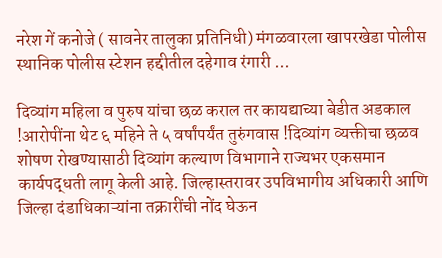नरेश गें कनोजे ( सावनेर तालुका प्रतिनिधी) मंगळवारला खापरखेडा पोलीस स्थानिक पोलीस स्टेशन हद्दीतील दहेगाव रंगारी ...

दिव्यांग महिला व पुरुष यांचा छळ कराल तर कायद्याच्या बेडीत अडकाल !आरोपींना थेट ६ महिने ते ५ वर्षांपर्यंत तुरुंगवास !दिव्यांग व्यक्तीचा छळव शोषण रोखण्यासाठी दिव्यांग कल्याण विभागाने राज्यभर एकसमान कार्यपद्धती लागू केली आहे. जिल्हास्तरावर उपविभागीय अधिकारी आणि जिल्हा दंडाधिकाऱ्यांना तक्रारींची नोंद घेऊन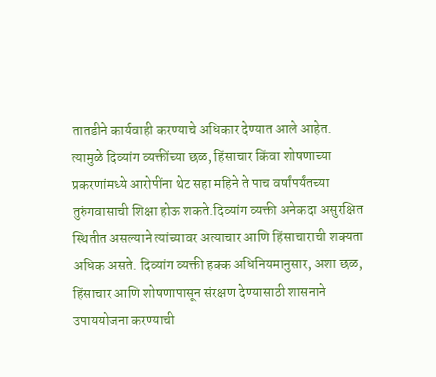तातडीने कार्यवाही करण्याचे अधिकार देण्यात आले आहेत. त्यामुळे दिव्यांग व्यक्तींच्या छळ, हिंसाचार किंवा शोषणाच्या प्रकरणांमध्ये आरोपींना थेट सहा महिने ते पाच वर्षांपर्यंतच्या तुरुंगवासाची शिक्षा होऊ शकते.दिव्यांग व्यक्ती अनेकदा असुरक्षित स्थितीत असल्याने त्यांच्यावर अत्याचार आणि हिंसाचाराची शक्यता अधिक असते. दिव्यांग व्यक्ती हक्क अधिनियमानुसार, अशा छळ, हिंसाचार आणि शोषणापासून संरक्षण देण्यासाठी शासनाने उपाययोजना करण्याची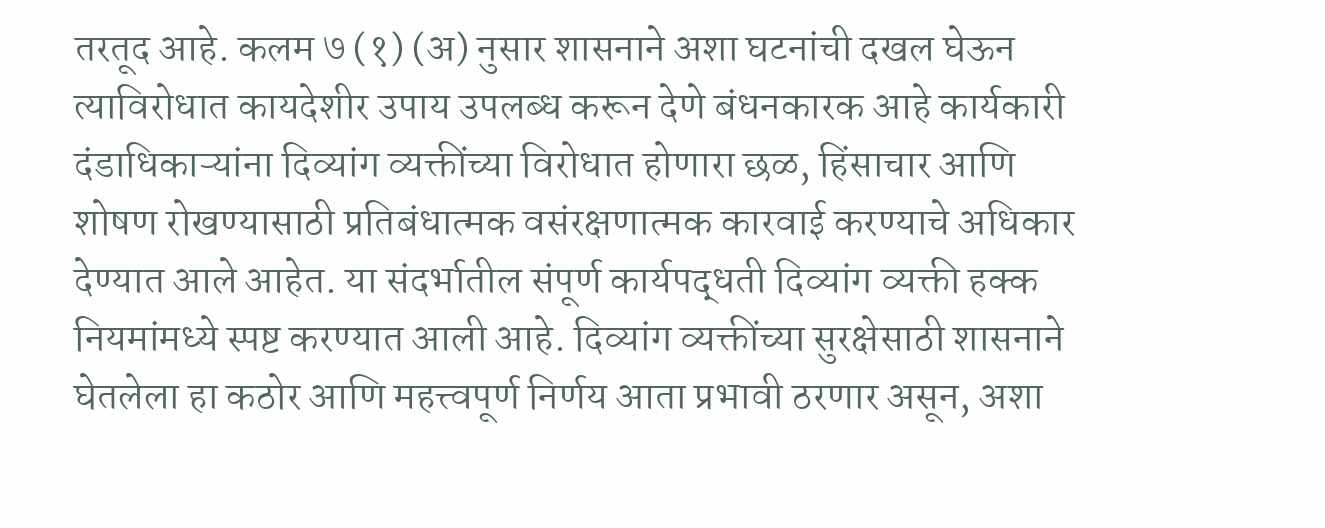तरतूद आहे. कलम ७ (१) (अ) नुसार शासनाने अशा घटनांची दखल घेऊन त्याविरोधात कायदेशीर उपाय उपलब्ध करून देणे बंधनकारक आहे कार्यकारी दंडाधिकाऱ्यांना दिव्यांग व्यक्तींच्या विरोधात होणारा छळ, हिंसाचार आणि शोषण रोखण्यासाठी प्रतिबंधात्मक वसंरक्षणात्मक कारवाई करण्याचे अधिकार देण्यात आले आहेत. या संदर्भातील संपूर्ण कार्यपद्धती दिव्यांग व्यक्ती हक्क नियमांमध्ये स्पष्ट करण्यात आली आहे. दिव्यांग व्यक्तींच्या सुरक्षेसाठी शासनाने घेतलेला हा कठोर आणि महत्त्वपूर्ण निर्णय आता प्रभावी ठरणार असून, अशा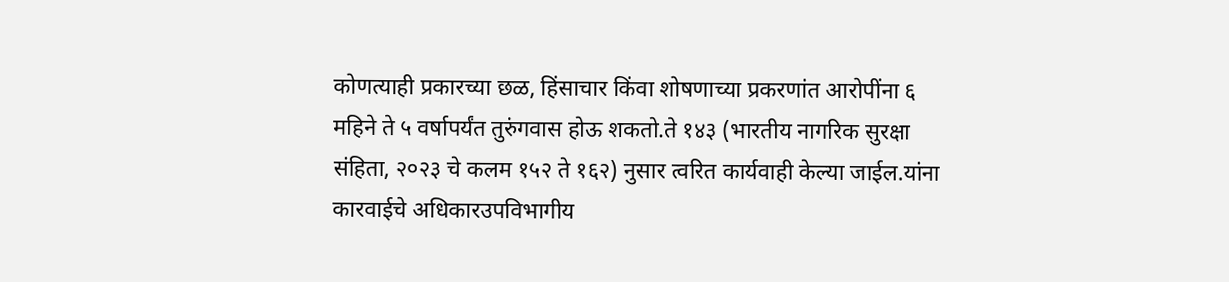कोणत्याही प्रकारच्या छळ, हिंसाचार किंवा शोषणाच्या प्रकरणांत आरोपींना ६ महिने ते ५ वर्षापर्यंत तुरुंगवास होऊ शकतो.ते १४३ (भारतीय नागरिक सुरक्षा संहिता, २०२३ चे कलम १५२ ते १६२) नुसार त्वरित कार्यवाही केल्या जाईल.यांना कारवाईचे अधिकारउपविभागीय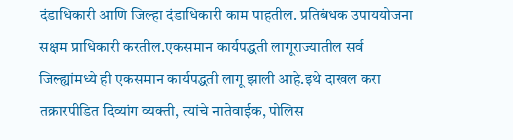दंडाधिकारी आणि जिल्हा दंडाधिकारी काम पाहतील. प्रतिबंधक उपाययोजना सक्षम प्राधिकारी करतील.एकसमान कार्यपद्धती लागूराज्यातील सर्व जिल्ह्यांमध्ये ही एकसमान कार्यपद्धती लागू झाली आहे.इथे दाखल करा तक्रारपीडित दिव्यांग व्यक्ती, त्यांचे नातेवाईक, पोलिस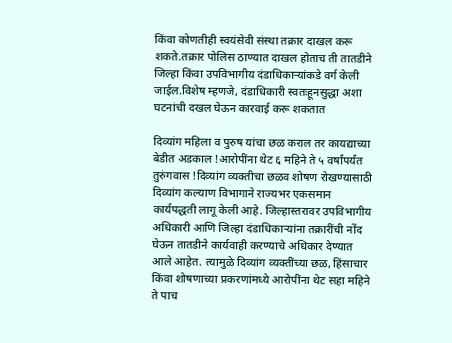किंवा कोणतीही स्वयंसेवी संस्था तक्रार दाखल करू शकते.तक्रार पोलिस ठाण्यात दाखल होताच ती तातडीने जिल्हा किंवा उपविभागीय दंडाधिकाऱ्यांकडे वर्ग केली जाईल.विशेष म्हणजे, दंडाधिकारी स्वतःहूनसुद्धा अशा घटनांची दखल घेऊन कारवाई करू शकतात

दिव्यांग महिला व पुरुष यांचा छळ कराल तर कायद्याच्या बेडीत अडकाल !आरोपींना थेट ६ महिने ते ५ वर्षांपर्यंत तुरुंगवास !दिव्यांग व्यक्तीचा छळव शोषण रोखण्यासाठी दिव्यांग कल्याण विभागाने राज्यभर एकसमान कार्यपद्धती लागू केली आहे. जिल्हास्तरावर उपविभागीय अधिकारी आणि जिल्हा दंडाधिकाऱ्यांना तक्रारींची नोंद घेऊन तातडीने कार्यवाही करण्याचे अधिकार देण्यात आले आहेत. त्यामुळे दिव्यांग व्यक्तींच्या छळ, हिंसाचार किंवा शोषणाच्या प्रकरणांमध्ये आरोपींना थेट सहा महिने ते पाच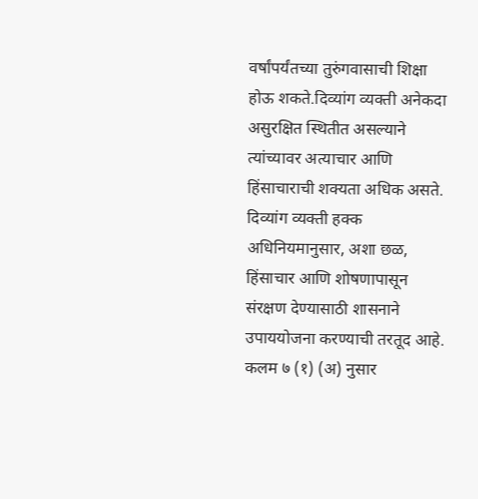वर्षांपर्यंतच्या तुरुंगवासाची शिक्षा होऊ शकते.दिव्यांग व्यक्ती अनेकदा असुरक्षित स्थितीत असल्याने त्यांच्यावर अत्याचार आणि हिंसाचाराची शक्यता अधिक असते. दिव्यांग व्यक्ती हक्क अधिनियमानुसार, अशा छळ, हिंसाचार आणि शोषणापासून संरक्षण देण्यासाठी शासनाने उपाययोजना करण्याची तरतूद आहे. कलम ७ (१) (अ) नुसार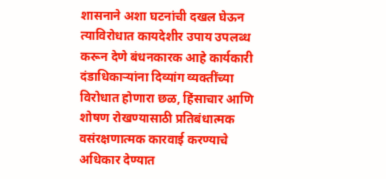शासनाने अशा घटनांची दखल घेऊन त्याविरोधात कायदेशीर उपाय उपलब्ध करून देणे बंधनकारक आहे कार्यकारी दंडाधिकाऱ्यांना दिव्यांग व्यक्तींच्या विरोधात होणारा छळ, हिंसाचार आणि शोषण रोखण्यासाठी प्रतिबंधात्मक वसंरक्षणात्मक कारवाई करण्याचे अधिकार देण्यात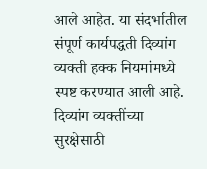आले आहेत. या संदर्भातील संपूर्ण कार्यपद्धती दिव्यांग व्यक्ती हक्क नियमांमध्ये स्पष्ट करण्यात आली आहे. दिव्यांग व्यक्तींच्या सुरक्षेसाठी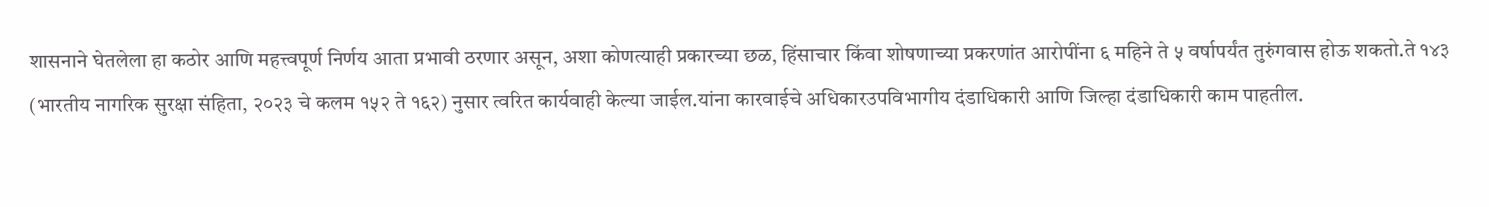शासनाने घेतलेला हा कठोर आणि महत्त्वपूर्ण निर्णय आता प्रभावी ठरणार असून, अशा कोणत्याही प्रकारच्या छळ, हिंसाचार किंवा शोषणाच्या प्रकरणांत आरोपींना ६ महिने ते ५ वर्षापर्यंत तुरुंगवास होऊ शकतो.ते १४३ (भारतीय नागरिक सुरक्षा संहिता, २०२३ चे कलम १५२ ते १६२) नुसार त्वरित कार्यवाही केल्या जाईल.यांना कारवाईचे अधिकारउपविभागीय दंडाधिकारी आणि जिल्हा दंडाधिकारी काम पाहतील.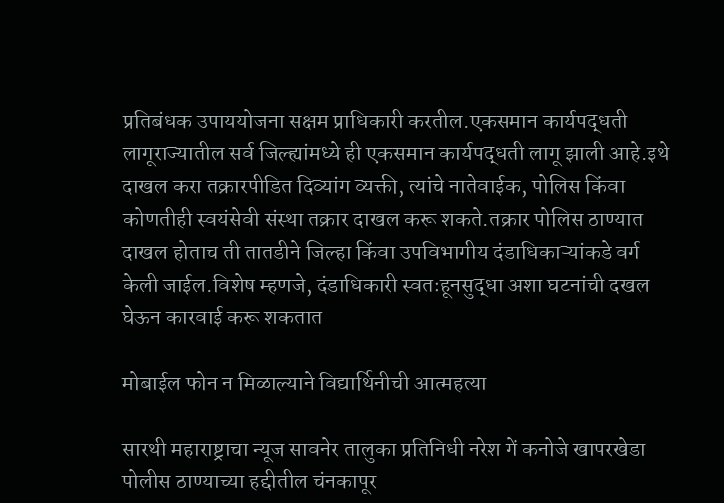प्रतिबंधक उपाययोजना सक्षम प्राधिकारी करतील.एकसमान कार्यपद्धती लागूराज्यातील सर्व जिल्ह्यांमध्ये ही एकसमान कार्यपद्धती लागू झाली आहे.इथे दाखल करा तक्रारपीडित दिव्यांग व्यक्ती, त्यांचे नातेवाईक, पोलिस किंवा कोणतीही स्वयंसेवी संस्था तक्रार दाखल करू शकते.तक्रार पोलिस ठाण्यात दाखल होताच ती तातडीने जिल्हा किंवा उपविभागीय दंडाधिकाऱ्यांकडे वर्ग केली जाईल.विशेष म्हणजे, दंडाधिकारी स्वतःहूनसुद्धा अशा घटनांची दखल घेऊन कारवाई करू शकतात

मोबाईल फोन न मिळाल्याने विद्यार्थिनीची आत्महत्या

सारथी महाराष्ट्राचा न्यूज सावनेर तालुका प्रतिनिधी नरेश गें कनोजे खापरखेडा पोलीस ठाण्याच्या हद्दीतील चंनकापूर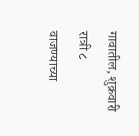गावातील, शुक्रवारी रात्री ८ वाजण्याच्या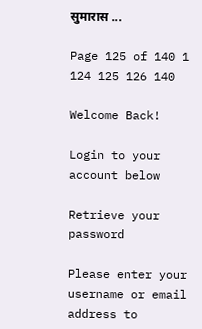सुमारास ...

Page 125 of 140 1 124 125 126 140

Welcome Back!

Login to your account below

Retrieve your password

Please enter your username or email address to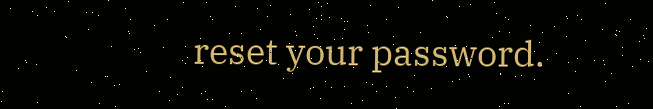reset your password.